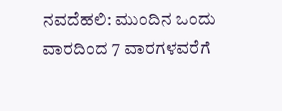ನವದೆಹಲಿ: ಮುಂದಿನ ಒಂದು ವಾರದಿಂದ 7 ವಾರಗಳವರೆಗೆ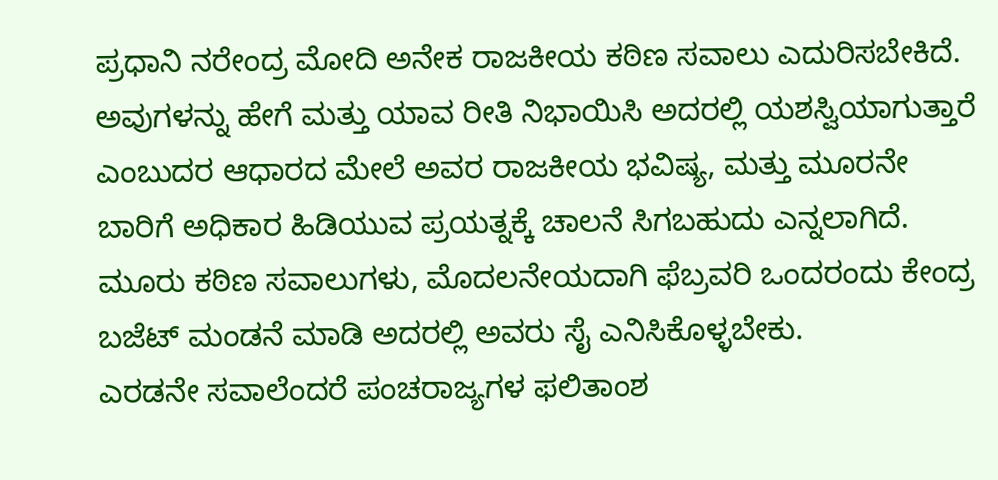ಪ್ರಧಾನಿ ನರೇಂದ್ರ ಮೋದಿ ಅನೇಕ ರಾಜಕೀಯ ಕಠಿಣ ಸವಾಲು ಎದುರಿಸಬೇಕಿದೆ. ಅವುಗಳನ್ನು ಹೇಗೆ ಮತ್ತು ಯಾವ ರೀತಿ ನಿಭಾಯಿಸಿ ಅದರಲ್ಲಿ ಯಶಸ್ವಿಯಾಗುತ್ತಾರೆ ಎಂಬುದರ ಆಧಾರದ ಮೇಲೆ ಅವರ ರಾಜಕೀಯ ಭವಿಷ್ಯ, ಮತ್ತು ಮೂರನೇ ಬಾರಿಗೆ ಅಧಿಕಾರ ಹಿಡಿಯುವ ಪ್ರಯತ್ನಕ್ಕೆ ಚಾಲನೆ ಸಿಗಬಹುದು ಎನ್ನಲಾಗಿದೆ.
ಮೂರು ಕಠಿಣ ಸವಾಲುಗಳು, ಮೊದಲನೇಯದಾಗಿ ಫೆಬ್ರವರಿ ಒಂದರಂದು ಕೇಂದ್ರ ಬಜೆಟ್ ಮಂಡನೆ ಮಾಡಿ ಅದರಲ್ಲಿ ಅವರು ಸೈ ಎನಿಸಿಕೊಳ್ಳಬೇಕು.
ಎರಡನೇ ಸವಾಲೆಂದರೆ ಪಂಚರಾಜ್ಯಗಳ ಫಲಿತಾಂಶ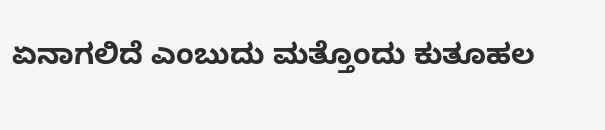ಏನಾಗಲಿದೆ ಎಂಬುದು ಮತ್ತೊಂದು ಕುತೂಹಲ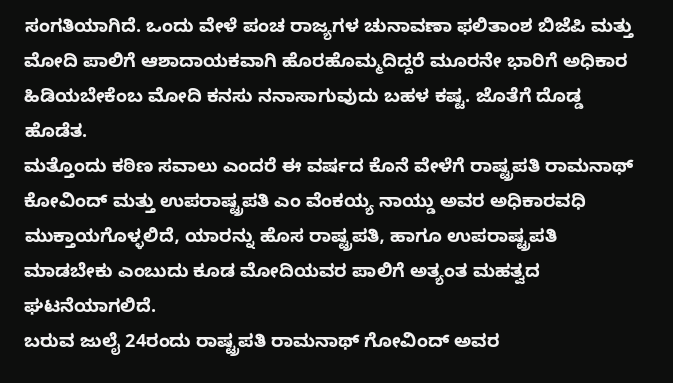ಸಂಗತಿಯಾಗಿದೆ. ಒಂದು ವೇಳೆ ಪಂಚ ರಾಜ್ಯಗಳ ಚುನಾವಣಾ ಫಲಿತಾಂಶ ಬಿಜೆಪಿ ಮತ್ತು ಮೋದಿ ಪಾಲಿಗೆ ಆಶಾದಾಯಕವಾಗಿ ಹೊರಹೊಮ್ಮದಿದ್ದರೆ ಮೂರನೇ ಭಾರಿಗೆ ಅಧಿಕಾರ ಹಿಡಿಯಬೇಕೆಂಬ ಮೋದಿ ಕನಸು ನನಾಸಾಗುವುದು ಬಹಳ ಕಷ್ಟ. ಜೊತೆಗೆ ದೊಡ್ಡ ಹೊಡೆತ.
ಮತ್ತೊಂದು ಕಠಿಣ ಸವಾಲು ಎಂದರೆ ಈ ವರ್ಷದ ಕೊನೆ ವೇಳೆಗೆ ರಾಷ್ಟ್ರಪತಿ ರಾಮನಾಥ್ ಕೋವಿಂದ್ ಮತ್ತು ಉಪರಾಷ್ಟ್ರಪತಿ ಎಂ ವೆಂಕಯ್ಯ ನಾಯ್ಡು ಅವರ ಅಧಿಕಾರವಧಿ ಮುಕ್ತಾಯಗೊಳ್ಳಲಿದೆ, ಯಾರನ್ನು ಹೊಸ ರಾಷ್ಟ್ರಪತಿ, ಹಾಗೂ ಉಪರಾಷ್ಟ್ರಪತಿ ಮಾಡಬೇಕು ಎಂಬುದು ಕೂಡ ಮೋದಿಯವರ ಪಾಲಿಗೆ ಅತ್ಯಂತ ಮಹತ್ವದ ಘಟನೆಯಾಗಲಿದೆ.
ಬರುವ ಜುಲೈ 24ರಂದು ರಾಷ್ಟ್ರಪತಿ ರಾಮನಾಥ್ ಗೋವಿಂದ್ ಅವರ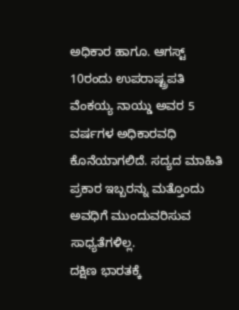ಅಧಿಕಾರ ಹಾಗೂ. ಆಗಸ್ಟ್ 10ರಂದು ಉಪರಾಷ್ಟ್ರಪತಿ ವೆಂಕಯ್ಯ ನಾಯ್ಡು ಅವರ 5 ವರ್ಷಗಳ ಅಧಿಕಾರವಧಿ ಕೊನೆಯಾಗಲಿದೆ. ಸದ್ಯದ ಮಾಹಿತಿ ಪ್ರಕಾರ ಇಬ್ಬರನ್ನು ಮತ್ತೊಂದು ಅವಧಿಗೆ ಮುಂದುವರಿಸುವ ಸಾಧ್ಯತೆಗಳಿಲ್ಲ.
ದಕ್ಷಿಣ ಭಾರತಕ್ಕೆ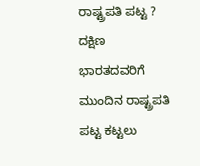ರಾಷ್ಟ್ರಪತಿ ಪಟ್ಟ ?
ದಕ್ಷಿಣ ಭಾರತದವರಿಗೆ ಮುಂದಿನ ರಾಷ್ಟ್ರಪತಿ ಪಟ್ಟ ಕಟ್ಟಲು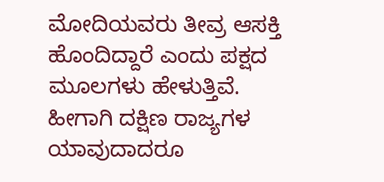ಮೋದಿಯವರು ತೀವ್ರ ಆಸಕ್ತಿ ಹೊಂದಿದ್ದಾರೆ ಎಂದು ಪಕ್ಷದ ಮೂಲಗಳು ಹೇಳುತ್ತಿವೆ. ಹೀಗಾಗಿ ದಕ್ಷಿಣ ರಾಜ್ಯಗಳ ಯಾವುದಾದರೂ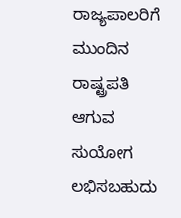ರಾಜ್ಯಪಾಲರಿಗೆ ಮುಂದಿನ ರಾಷ್ಟ್ರಪತಿ ಆಗುವ ಸುಯೋಗ ಲಭಿಸಬಹುದು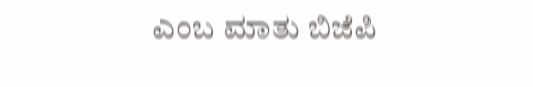ಎಂಬ ಮಾತು ಬಿಜೆಪಿ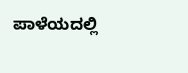ಪಾಳೆಯದಲ್ಲಿ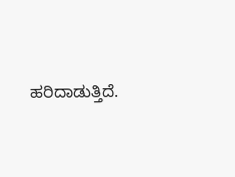ಹರಿದಾಡುತ್ತಿದೆ.